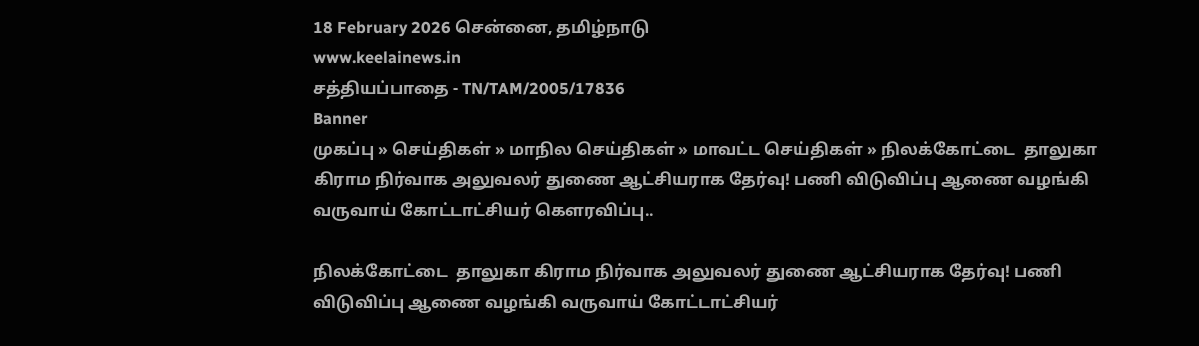18 February 2026 சென்னை, தமிழ்நாடு
www.keelainews.in
சத்தியப்பாதை - TN/TAM/2005/17836
Banner
முகப்பு » செய்திகள் » மாநில செய்திகள் » மாவட்ட செய்திகள் » நிலக்கோட்டை  தாலுகா கிராம நிர்வாக அலுவலர் துணை ஆட்சியராக தேர்வு! பணி விடுவிப்பு ஆணை வழங்கி வருவாய் கோட்டாட்சியர் கௌரவிப்பு..

நிலக்கோட்டை  தாலுகா கிராம நிர்வாக அலுவலர் துணை ஆட்சியராக தேர்வு! பணி விடுவிப்பு ஆணை வழங்கி வருவாய் கோட்டாட்சியர்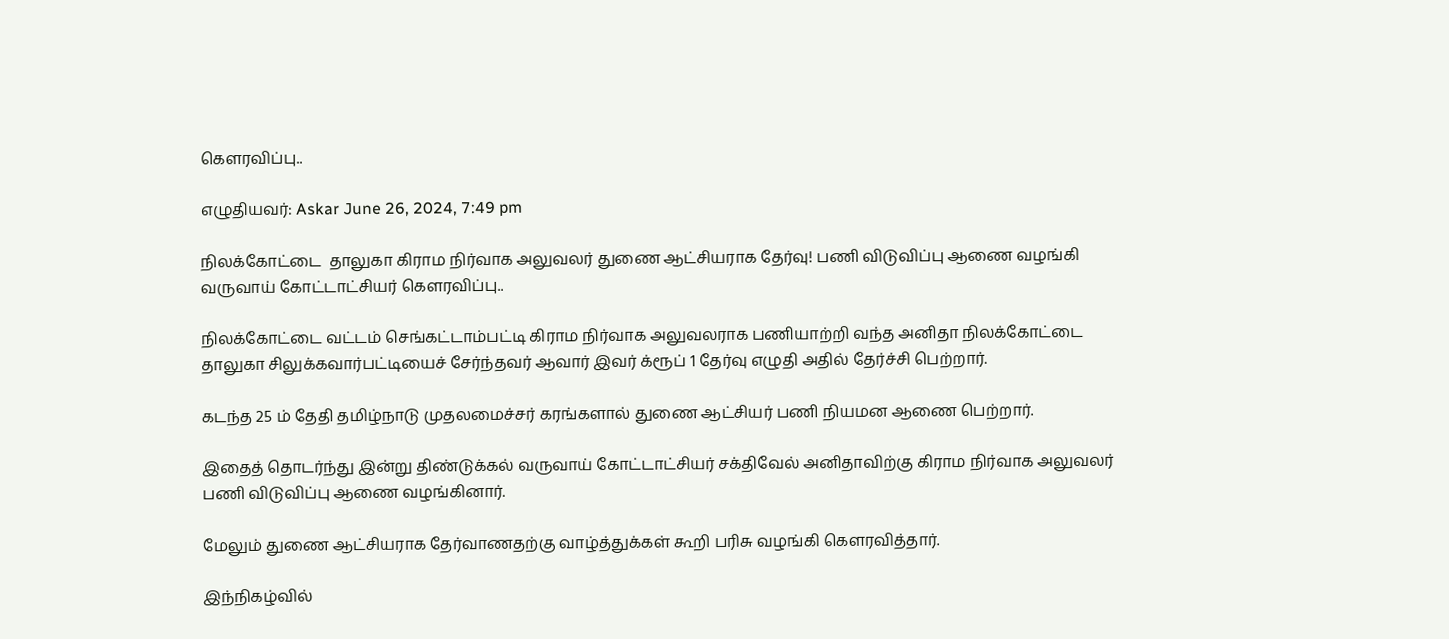கௌரவிப்பு..

எழுதியவர்: Askar June 26, 2024, 7:49 pm

நிலக்கோட்டை  தாலுகா கிராம நிர்வாக அலுவலர் துணை ஆட்சியராக தேர்வு! பணி விடுவிப்பு ஆணை வழங்கி வருவாய் கோட்டாட்சியர் கௌரவிப்பு..

நிலக்கோட்டை வட்டம் செங்கட்டாம்பட்டி கிராம நிர்வாக அலுவலராக பணியாற்றி வந்த அனிதா நிலக்கோட்டை தாலுகா சிலுக்கவார்பட்டியைச் சேர்ந்தவர் ஆவார் இவர் க்ரூப் 1 தேர்வு எழுதி அதில் தேர்ச்சி பெற்றார்.

கடந்த 25 ம் தேதி தமிழ்நாடு முதலமைச்சர் கரங்களால் துணை ஆட்சியர் பணி நியமன ஆணை பெற்றார்.

இதைத் தொடர்ந்து இன்று திண்டுக்கல் வருவாய் கோட்டாட்சியர் சக்திவேல் அனிதாவிற்கு கிராம நிர்வாக அலுவலர் பணி விடுவிப்பு ஆணை வழங்கினார்.

மேலும் துணை ஆட்சியராக தேர்வாணதற்கு வாழ்த்துக்கள் கூறி பரிசு வழங்கி கௌரவித்தார்.

இந்நிகழ்வில்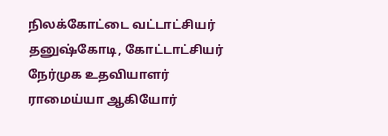நிலக்கோட்டை வட்டாட்சியர் தனுஷ்கோடி, கோட்டாட்சியர் நேர்முக உதவியாளர் ராமைய்யா ஆகியோர்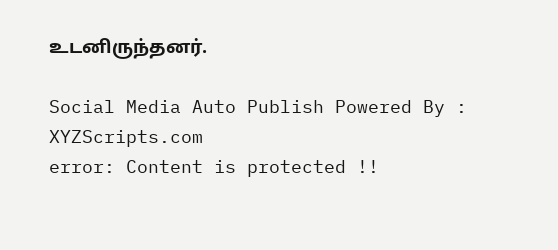உடனிருந்தனர்.

Social Media Auto Publish Powered By : XYZScripts.com
error: Content is protected !!